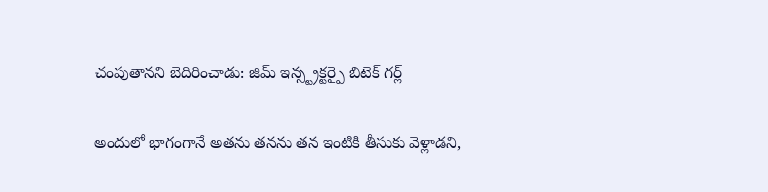చంపుతానని బెదిరించాడు: జిమ్ ఇన్స్ట్రక్టర్పై బిటెక్ గర్ల్

అందులో భాగంగానే అతను తనను తన ఇంటికి తీసుకు వెళ్లాడని,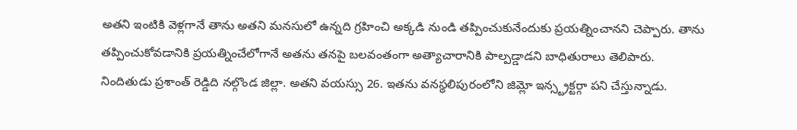అతని ఇంటికి వెళ్లగానే తాను అతని మనసులో ఉన్నది గ్రహించి అక్కడి నుండి తప్పించుకునేందుకు ప్రయత్నించానని చెప్పారు. తాను తప్పించుకోవడానికి ప్రయత్నించేలోగానే అతను తనపై బలవంతంగా అత్యాచారానికి పాల్పడ్డాడని బాధితురాలు తెలిపారు.
నిందితుడు ప్రశాంత్ రెడ్డిది నల్గొండ జిల్లా. అతని వయస్సు 26. ఇతను వనస్థలిపురంలోని జిమ్లో ఇన్స్ట్రక్టర్గా పని చేస్తున్నాడు.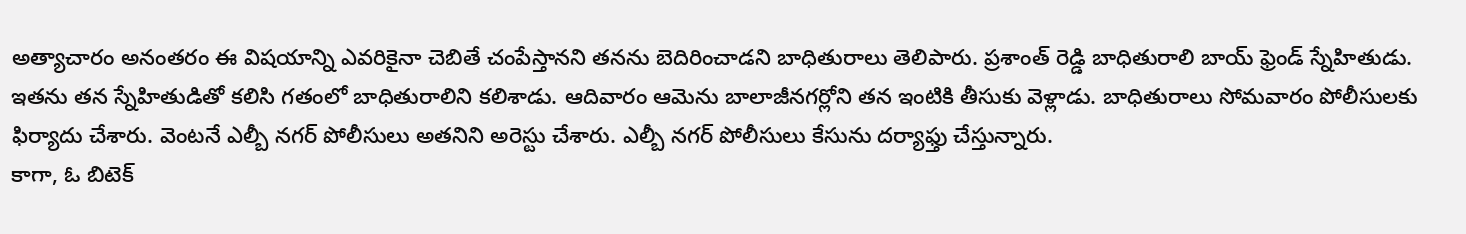అత్యాచారం అనంతరం ఈ విషయాన్ని ఎవరికైనా చెబితే చంపేస్తానని తనను బెదిరించాడని బాధితురాలు తెలిపారు. ప్రశాంత్ రెడ్డి బాధితురాలి బాయ్ ఫ్రెండ్ స్నేహితుడు.
ఇతను తన స్నేహితుడితో కలిసి గతంలో బాధితురాలిని కలిశాడు. ఆదివారం ఆమెను బాలాజీనగర్లోని తన ఇంటికి తీసుకు వెళ్లాడు. బాధితురాలు సోమవారం పోలీసులకు ఫిర్యాదు చేశారు. వెంటనే ఎల్బీ నగర్ పోలీసులు అతనిని అరెస్టు చేశారు. ఎల్బీ నగర్ పోలీసులు కేసును దర్యాఫ్తు చేస్తున్నారు.
కాగా, ఓ బిటెక్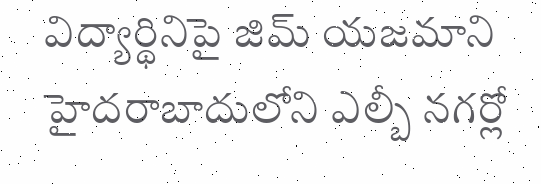విద్యార్థినిపై జిమ్ యజమాని హైదరాబాదులోని ఎల్బీ నగర్లో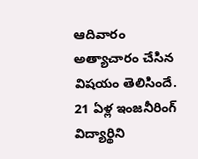ఆదివారం అత్యాచారం చేసిన విషయం తెలిసిందే. 21 ఏళ్ల ఇంజనీరింగ్ విద్యార్థిని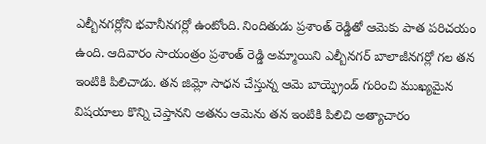ఎల్బీనగర్లోని భవానీనగర్లో ఉంటోంది. నిందితుడు ప్రశాంత్ రెడ్డితో ఆమెకు పాత పరిచయం ఉంది. ఆదివారం సాయంత్రం ప్రశాంత్ రెడ్డి అమ్మాయిని ఎల్బీనగర్ బాలాజీనగర్లో గల తన ఇంటికి పిలిచాడు. తన జిమ్లో సాధన చేస్తున్న ఆమె బాయ్ఫ్రెండ్ గురించి ముఖ్యమైన విషయాలు కొన్ని చెప్తానని అతను ఆమెను తన ఇంటికి పిలిచి అత్యాచారం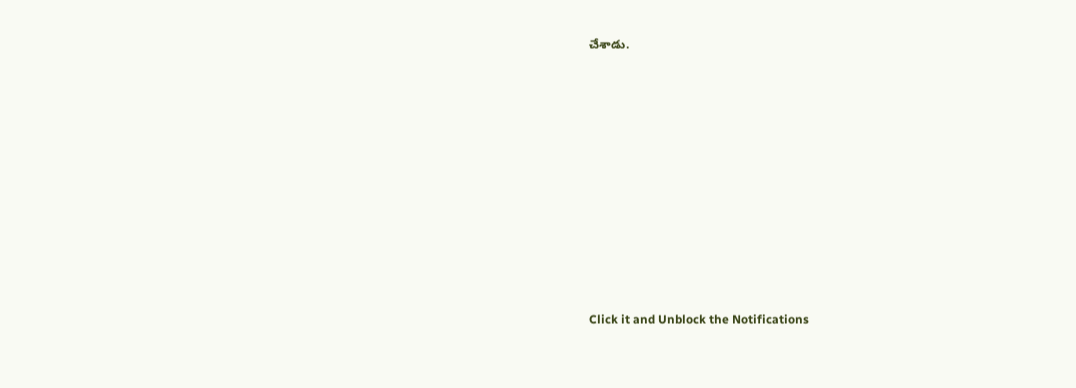చేశాడు.












Click it and Unblock the Notifications